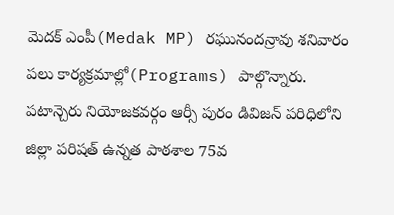మెదక్ ఎంపీ(Medak MP) రఘునందన్రావు శనివారం పలు కార్యక్రమాల్లో(Programs) పాల్గొన్నారు. పటాన్చెరు నియోజకవర్గం ఆర్సీ పురం డివిజన్ పరిధిలోని జిల్లా పరిషత్ ఉన్నత పాఠశాల 75వ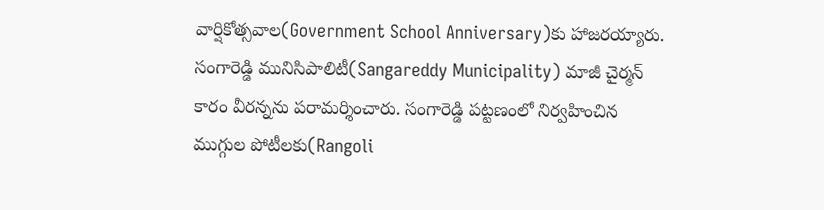వార్షికోత్సవాల(Government School Anniversary)కు హాజరయ్యారు. సంగారెడ్డి మునిసిపాలిటీ(Sangareddy Municipality) మాజీ చైర్మన్ కారం వీరన్నను పరామర్శించారు. సంగారెడ్డి పట్టణంలో నిర్వహించిన ముగ్గుల పోటీలకు(Rangoli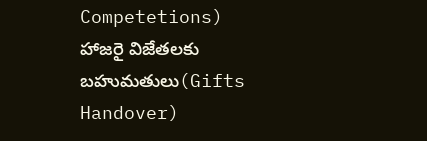Competetions) హాజరై విజేతలకు బహుమతులు(Gifts Handover)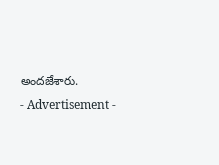అందజేశారు.
- Advertisement -